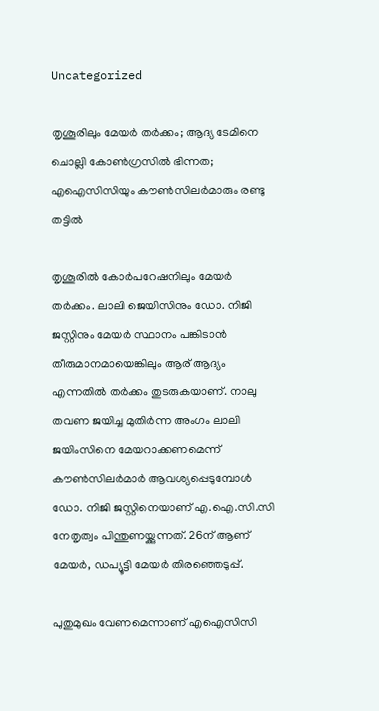Uncategorized

തൃശൂരിലും മേയര്‍ തര്‍ക്കം; ആദ്യ ടേമിനെ ചൊല്ലി കോണ്‍ഗ്രസില്‍ ഭിന്നത; എഐസിസിയും കൗണ്‍സിലര്‍മാരും രണ്ടു തട്ടില്‍

തൃശൂരില്‍ കോര്‍പറേഷനിലും മേയർ തർക്കം. ലാലി ജെയിസിനും ഡോ. നിജി ജസ്റ്റിനും മേയര്‍ സ്ഥാനം പങ്കിടാന്‍ തീരുമാനമായെങ്കിലും ആര് ആദ്യം എന്നതില്‍ തര്‍ക്കം തുടരുകയാണ്. നാലു തവണ ജയിച്ച മുതിര്‍ന്ന അംഗം ലാലി ജയിംസിനെ മേയറാക്കണമെന്ന് കൗണ്‍സിലര്‍മാര്‍ ആവശ്യപ്പെടുമ്പോള്‍ ഡോ. നിജി ജസ്റ്റിനെയാണ് എ.ഐ.സി.സി നേതൃത്വം പിന്തുണയ്ക്കുന്നത്. 26ന് ആണ് മേയർ, ഡപ്യൂട്ടി മേയർ തിരഞ്ഞെടുപ്പ്.

പുതുമുഖം വേണമെന്നാണ് എഐസിസി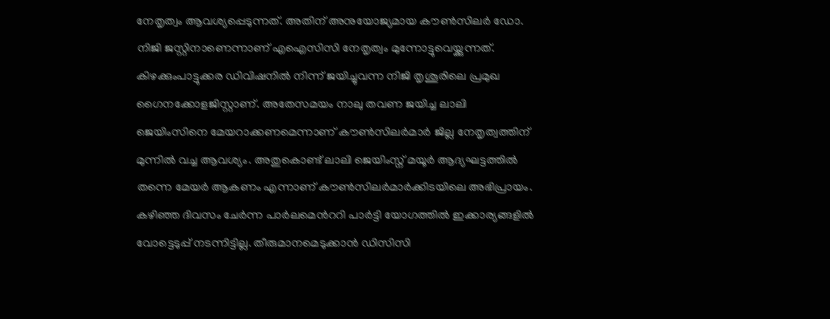നേതൃത്വം ആവശ്യപ്പെടുന്നത്. അതിന് അനുയോജ്യമായ കൗൺസിലർ ഡോ. നിജി ജസ്റ്റിനാണെന്നാണ് എഐസിസി നേതൃത്വം മുന്നോട്ടുവെയ്ക്കുന്നത്. കിഴക്കുംപാട്ടുക്കര ഡിവിഷനിൽ നിന്ന് ജയിച്ചുവന്ന നിജി തൃശൂരിലെ പ്രമുഖ ഗൈനക്കോളജിസ്റ്റാണ്. അതേസമയം നാലു തവണ ജയിച്ച ലാലി ജെയിംസിനെ മേയറാക്കണമെന്നാണ് കൗണ്‍സിലര്‍മാര്‍ ജില്ല നേതൃത്വത്തിന് മുന്നില്‍ വച്ച ആവശ്യം. അതുകൊണ്ട് ലാലി ജെയിംസ്ന് മയൂർ ആദ്യഘട്ടത്തിൽ തന്നെ മേയര്‍ ആകണം എന്നാണ് കൗണ്‍സിലര്‍മാര്‍ക്കിടയിലെ അഭിപ്രായം. കഴിഞ്ഞ ദിവസം ചേര്‍ന്ന പാര്‍ലമെന്‍ററി പാര്‍ട്ടി യോഗത്തില്‍ ഇക്കാര്യങ്ങളില്‍ വോട്ടെടുപ്പ് നടന്നിട്ടില്ല. തീരുമാനമെടുക്കാന്‍ ഡിസിസി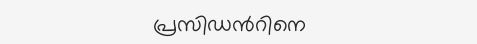പ്രസിഡ‍ന്‍റിനെ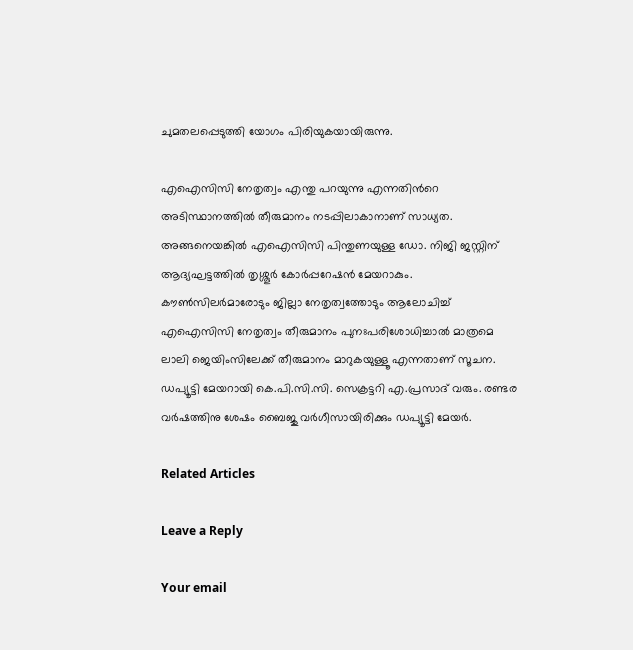ചുമതലപ്പെടുത്തി യോഗം പിരിയുകയായിരുന്നു.

എഐസിസി നേതൃത്വം എന്തു പറയുന്നു എന്നതിന്‍റെ അടിസ്ഥാനത്തില്‍ തീരുമാനം നടപ്പിലാകാനാണ് സാധ്യത. അങ്ങനെയങ്കില്‍ എഐസിസി പിന്തുണയുള്ള ഡോ. നിജി ജസ്റ്റിന് ആദ്യഘട്ടത്തില്‍ തൃശ്ശൂർ കോർപ്പറേഷന്‍ മേയറാകും. കൗൺസിലർമാരോടും ജില്ലാ നേതൃത്വത്തോടും ആലോചിച്ച് എഐസിസി നേതൃത്വം തീരുമാനം പുനഃപരിശോധിച്ചാല്‍ മാത്രമെ ലാലി ജെയിംസിലേക്ക് തീരുമാനം മാറുകയുള്ളൂ എന്നതാണ് സൂചന. ഡപ്യൂട്ടി മേയറായി കെ.പി.സി.സി. സെക്രട്ടറി എ.പ്രസാദ് വരും. രണ്ടര വർഷത്തിനു ശേഷം ബൈജു വർഗീസായിരിക്കും ഡപ്യൂട്ടി മേയർ.

Related Articles

Leave a Reply

Your email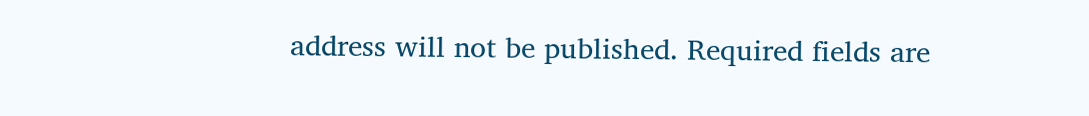address will not be published. Required fields are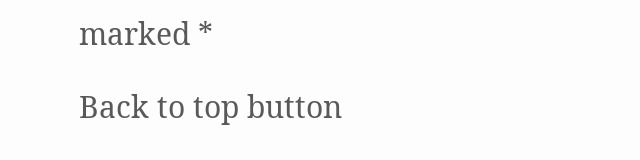marked *

Back to top button